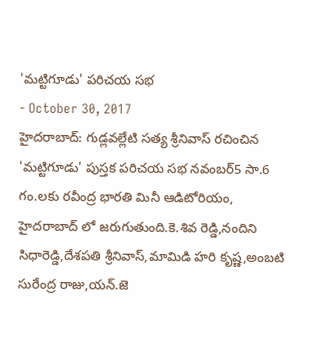'మట్టిగూడు' పరిచయ సభ
- October 30, 2017
హైదరాబాద్: గుడ్లవల్లేటి సత్య శ్రీనివాస్ రచించిన 'మట్టిగూడు' పుస్తక పరిచయ సభ నవంబర్5 సా.6 గం.లకు రవీంద్ర భారతి మినీ ఆడిటోరియం, హైదరాబాద్ లో జరుగుతుంది.కె.శివ రెడ్డి,నందిని సిధారెడ్డి,దేశపతి శ్రీనివాస్,మామిడి హరి కృష్ణ,అంబటి సురేంద్ర రాజు,యన్.జె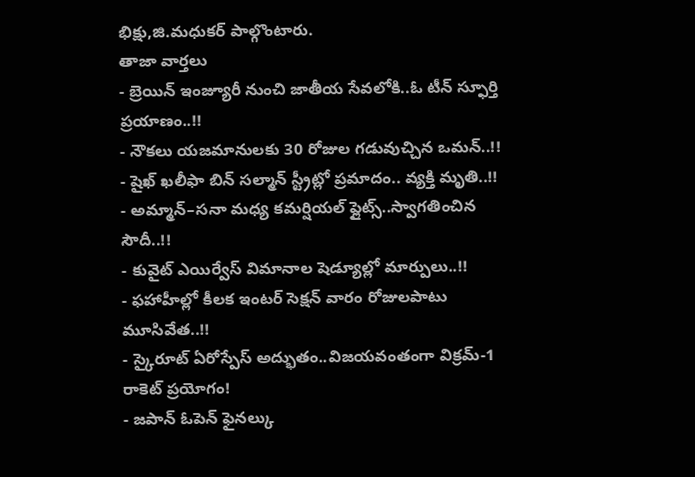భిక్షు,జి.మధుకర్ పాల్గొంటారు.
తాజా వార్తలు
- బ్రెయిన్ ఇంజ్యూరీ నుంచి జాతీయ సేవలోకి..ఓ టీన్ స్ఫూర్తి ప్రయాణం..!!
- నౌకలు యజమానులకు 30 రోజుల గడువుచ్చిన ఒమన్..!!
- షైఖ్ ఖలీఫా బిన్ సల్మాన్ స్ట్రీట్లో ప్రమాదం.. వ్యక్తి మృతి..!!
- అమ్మాన్–సనా మధ్య కమర్షియల్ ఫ్లైట్స్..స్వాగతించిన సౌదీ..!!
- కువైట్ ఎయిర్వేస్ విమానాల షెడ్యూల్లో మార్పులు..!!
- ఫహాహీల్లో కీలక ఇంటర్ సెక్షన్ వారం రోజులపాటు మూసివేత..!!
- స్కైరూట్ ఏరోస్పేస్ అద్భుతం..విజయవంతంగా విక్రమ్-1 రాకెట్ ప్రయోగం!
- జపాన్ ఓపెన్ ఫైనల్కు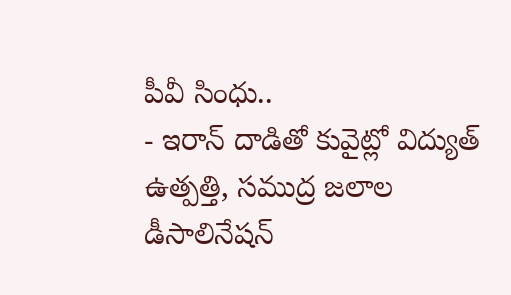పీవీ సింధు..
- ఇరాన్ దాడితో కువైట్లో విద్యుత్ ఉత్పత్తి, సముద్ర జలాల డీసాలినేషన్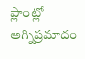ప్లాంట్లో అగ్నిప్రమాదం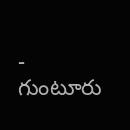- గుంటూరు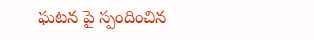ఘటన పై స్పందించిన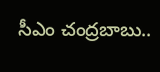సీఎం చంద్రబాబు..